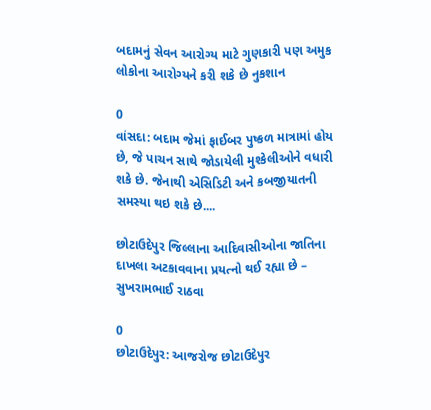બદામનું સેવન આરોગ્ય માટે ગુણકારી પણ અમુક લોકોના આરોગ્યને કરી શકે છે નુકશાન

0
વાંસદા: બદામ જેમાં ફાઈબર પુષ્કળ માત્રામાં હોય છે, જે પાચન સાથે જોડાયેલી મુશ્કેલીઓને વધારી શકે છે. જેનાથી એસિડિટી અને કબજીયાતની સમસ્યા થઇ શકે છે....

છોટાઉદેપુર જિલ્લાના આદિવાસીઓના જાતિના દાખલા અટકાવવાના પ્રયત્નો થઈ રહ્યા છે – સુખરામભાઈ રાઠવા

0
છોટાઉદેપુર: આજરોજ છોટાઉદેપુર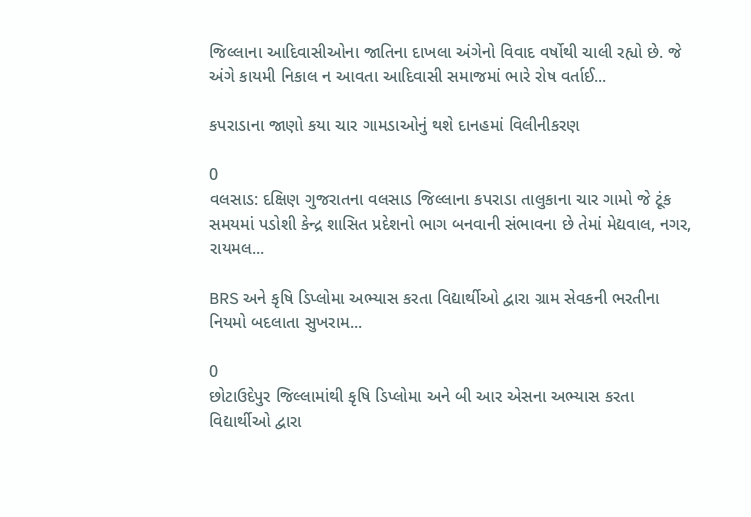જિલ્લાના આદિવાસીઓના જાતિના દાખલા અંગેનો વિવાદ વર્ષોથી ચાલી રહ્યો છે. જે અંગે કાયમી નિકાલ ન આવતા આદિવાસી સમાજમાં ભારે રોષ વર્તાઈ...

કપરાડાના જાણો કયા ચાર ગામડાઓનું થશે દાનહમાં વિલીનીકરણ

0
વલસાડ: દક્ષિણ ગુજરાતના વલસાડ જિલ્લાના કપરાડા તાલુકાના ચાર ગામો જે ટૂંક સમયમાં પડોશી કેન્‍દ્ર શાસિત પ્રદેશનો ભાગ બનવાની સંભાવના છે તેમાં મેદ્યવાલ, નગર, રાયમલ...

BRS અને કૃષિ ડિપ્લોમા અભ્યાસ કરતા વિદ્યાર્થીઓ દ્વારા ગ્રામ સેવકની ભરતીના નિયમો બદલાતા સુખરામ...

0
છોટાઉદેપુર જિલ્લામાંથી કૃષિ ડિપ્લોમા અને બી આર એસના અભ્યાસ કરતા વિદ્યાર્થીઓ દ્વારા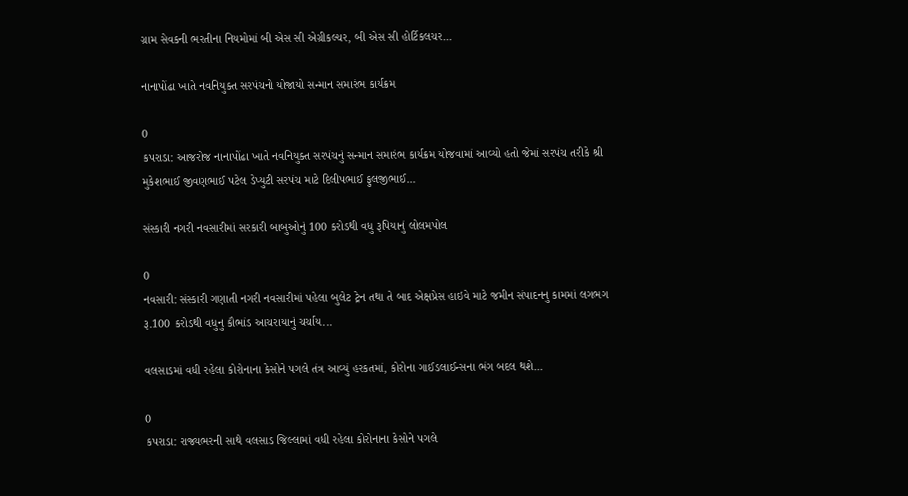ગ્રામ સેવકની ભરતીના નિયમોમાં બી એસ સી એગ્રીકલ્ચર, બી એસ સી હોર્ટિકલચર...

નાનાપોંઢા ખાતે નવનિયુક્ત સરપંચનો યોજાયો સન્માન સમારંભ કાર્યક્રમ

0
કપરાડા: આજરોજ નાનાપોંઢા ખાતે નવનિયુક્ત સરપંચનું સન્માન સમારંભ કાર્યક્રમ યોજવામાં આવ્યો હતો જેમાં સરપંચ તરીકે શ્રી મુકેશભાઈ જીવણભાઈ પટેલ ડેપ્યુટી સરપંચ માટે દિલીપભાઈ ફુલજીભાઈ...

સંસ્કારી નગરી નવસારીમાં સરકારી બાબુઓનું 100 કરોડથી વધુ રૂપિયાનું લોલમપોલ

0
નવસારી: સંસ્કારી ગણાતી નગરી નવસારીમાં પહેલા બુલેટ ટ્રેન તથા તે બાદ એક્ષપ્રેસ હાઇવે માટે જમીન સંપાદનનુ કામમાં લગભગ રૂ.100 કરોડથી વધુનુ કૌભાંડ આચરાયાનું ચર્ચાય...

વલસાડમાં વધી રહેલા કોરોનાના કેસોને પગલે તંત્ર આવ્યું હરકતમાં, કોરોના ગાઈડલાઈન્સના ભંગ બદલ થશે...

0
કપરાડા: રાજ્યભરની સાથે વલસાડ જિલ્લામાં વધી રહેલા કોરોનાના કેસોને પગલે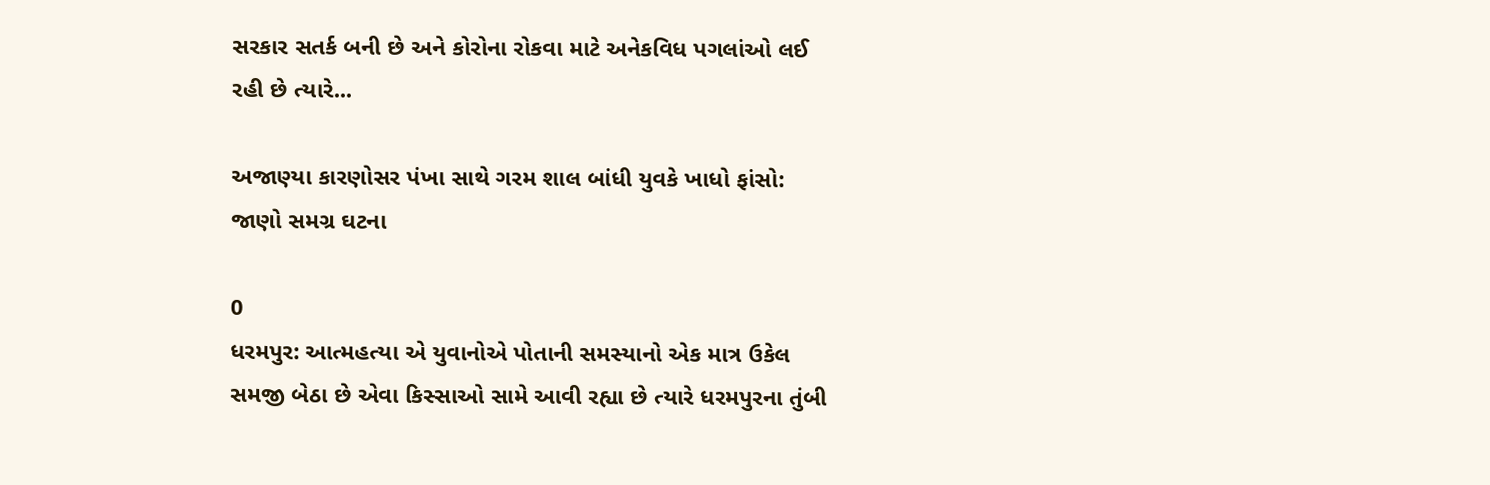સરકાર સતર્ક બની છે અને કોરોના રોકવા માટે અનેકવિધ પગલાંઓ લઈ રહી છે ત્યારે...

અજાણ્યા કારણોસર પંખા સાથે ગરમ શાલ બાંધી યુવકે ખાધો ફાંસો: જાણો સમગ્ર ઘટના

0
ધરમપુર: આત્મહત્યા એ યુવાનોએ પોતાની સમસ્યાનો એક માત્ર ઉકેલ સમજી બેઠા છે એવા કિસ્સાઓ સામે આવી રહ્યા છે ત્યારે ધરમપુરના તુંબી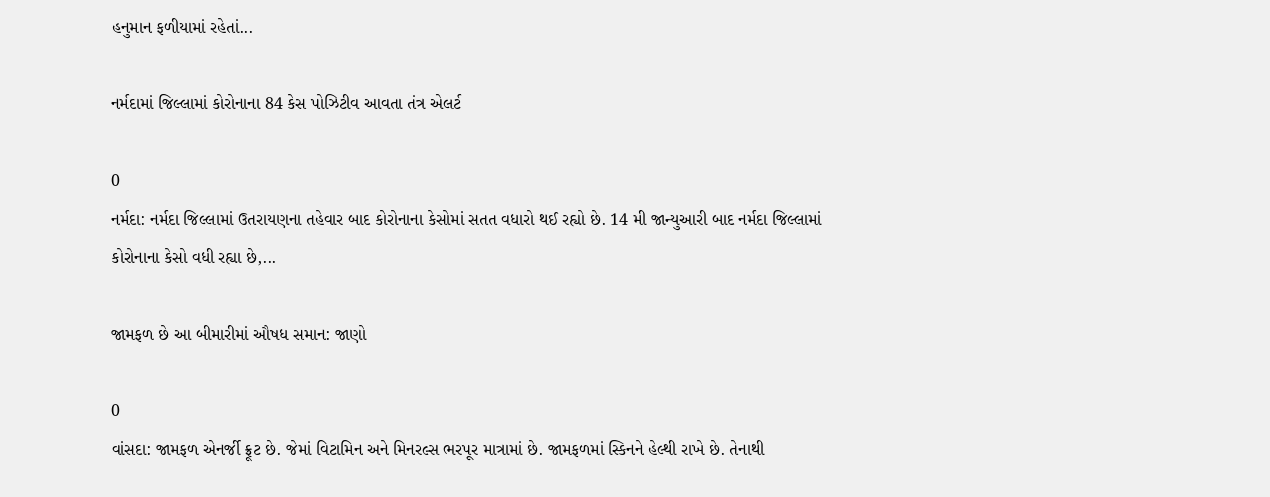હનુમાન ફળીયામાં રહેતાં...

નર્મદામાં જિલ્લામાં કોરોનાના 84 કેસ પોઝિટીવ આવતા તંત્ર એલર્ટ

0
નર્મદા: નર્મદા જિલ્લામાં ઉતરાયણના તહેવાર બાદ કોરોનાના કેસોમાં સતત વધારો થઈ રહ્યો છે. 14 મી જાન્યુઆરી બાદ નર્મદા જિલ્લામાં કોરોનાના કેસો વધી રહ્યા છે,...

જામફળ છે આ બીમારીમાં ઔષધ સમાન: જાણો

0
વાંસદા: જામફળ એનર્જી ફ્રૂટ છે. જેમાં વિટામિન અને મિનરલ્સ ભરપૂર માત્રામાં છે. જામફળમાં સ્કિનને હેલ્થી રાખે છે. તેનાથી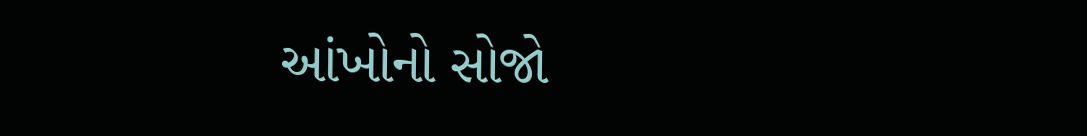આંખોનો સોજો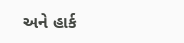અને હાર્ક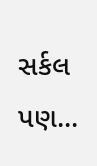સર્કલ પણ...